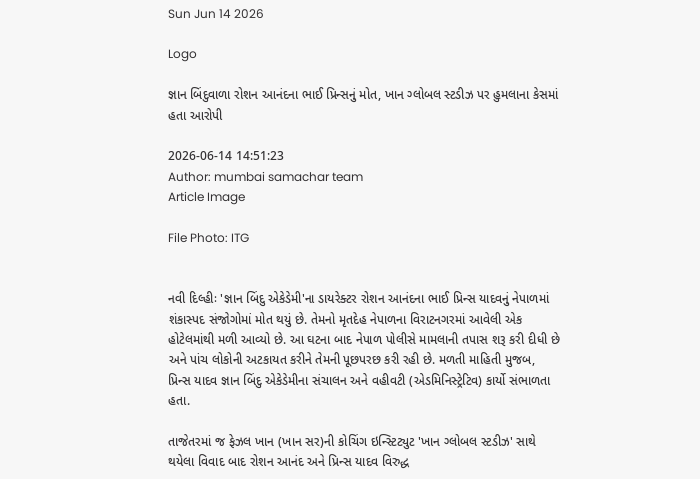Sun Jun 14 2026

Logo

જ્ઞાન બિંદુવાળા રોશન આનંદના ભાઈ પ્રિન્સનું મોત, ખાન ગ્લોબલ સ્ટડીઝ પર હુમલાના કેસમાં હતા આરોપી

2026-06-14 14:51:23
Author: mumbai samachar team
Article Image

File Photo: ITG


નવી દિલ્હીઃ 'જ્ઞાન બિંદુ એકેડેમી'ના ડાયરેક્ટર રોશન આનંદના ભાઈ પ્રિન્સ યાદવનું નેપાળમાં શંકાસ્પદ સંજોગોમાં મોત થયું છે. તેમનો મૃતદેહ નેપાળના વિરાટનગરમાં આવેલી એક હોટેલમાંથી મળી આવ્યો છે. આ ઘટના બાદ નેપાળ પોલીસે મામલાની તપાસ શરૂ કરી દીધી છે અને પાંચ લોકોની અટકાયત કરીને તેમની પૂછપરછ કરી રહી છે. મળતી માહિતી મુજબ, પ્રિન્સ યાદવ જ્ઞાન બિંદુ એકેડેમીના સંચાલન અને વહીવટી (એડમિનિસ્ટ્રેટિવ) કાર્યો સંભાળતા હતા.

તાજેતરમાં જ ફેઝલ ખાન (ખાન સર)ની કોચિંગ ઇન્સ્ટિટ્યુટ 'ખાન ગ્લોબલ સ્ટડીઝ' સાથે થયેલા વિવાદ બાદ રોશન આનંદ અને પ્રિન્સ યાદવ વિરુદ્ધ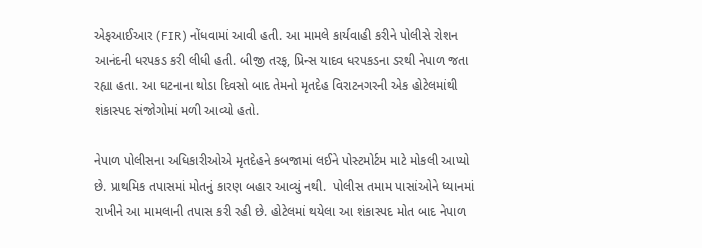એફઆઈઆર (FIR) નોંધવામાં આવી હતી. આ મામલે કાર્યવાહી કરીને પોલીસે રોશન આનંદની ધરપકડ કરી લીધી હતી. બીજી તરફ, પ્રિન્સ યાદવ ધરપકડના ડરથી નેપાળ જતા રહ્યા હતા. આ ઘટનાના થોડા દિવસો બાદ તેમનો મૃતદેહ વિરાટનગરની એક હોટેલમાંથી શંકાસ્પદ સંજોગોમાં મળી આવ્યો હતો.

નેપાળ પોલીસના અધિકારીઓએ મૃતદેહને કબજામાં લઈને પોસ્ટમોર્ટમ માટે મોકલી આપ્યો છે. પ્રાથમિક તપાસમાં મોતનું કારણ બહાર આવ્યું નથી.  પોલીસ તમામ પાસાંઓને ધ્યાનમાં રાખીને આ મામલાની તપાસ કરી રહી છે. હોટેલમાં થયેલા આ શંકાસ્પદ મોત બાદ નેપાળ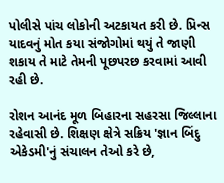પોલીસે પાંચ લોકોની અટકાયત કરી છે. પ્રિન્સ યાદવનું મોત કયા સંજોગોમાં થયું તે જાણી શકાય તે માટે તેમની પૂછપરછ કરવામાં આવી રહી છે.

રોશન આનંદ મૂળ બિહારના સહરસા જિલ્લાના રહેવાસી છે. શિક્ષણ ક્ષેત્રે સક્રિય 'જ્ઞાન બિંદુ એકેડમી'નું સંચાલન તેઓ કરે છે,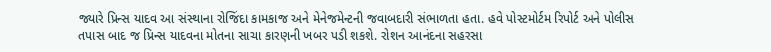જ્યારે પ્રિન્સ યાદવ આ સંસ્થાના રોજિંદા કામકાજ અને મેનેજમેન્ટની જવાબદારી સંભાળતા હતા. હવે પોસ્ટમોર્ટમ રિપોર્ટ અને પોલીસ તપાસ બાદ જ પ્રિન્સ યાદવના મોતના સાચા કારણની ખબર પડી શકશે. રોશન આનંદના સહરસા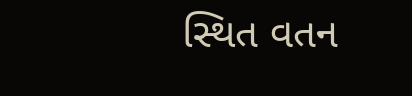સ્થિત વતન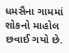ધમસૈના ગામમાં શોકનો માહોલ છવાઈ ગયો છે.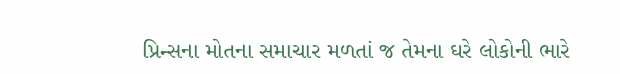પ્રિન્સના મોતના સમાચાર મળતાં જ તેમના ઘરે લોકોની ભારે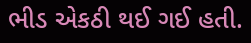ભીડ એકઠી થઈ ગઈ હતી.